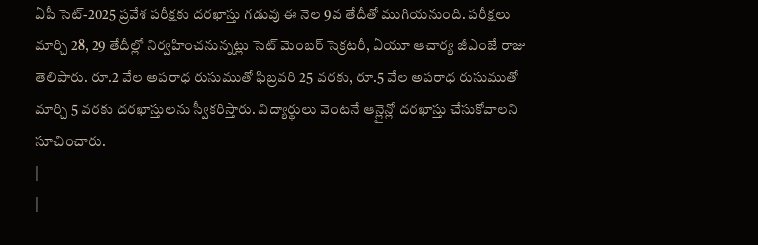ఏపీ సెట్-2025 ప్రవేశ పరీక్షకు దరఖాస్తు గడువు ఈ నెల 9వ తేదీతో ముగియనుంది. పరీక్షలు మార్చి 28, 29 తేదీల్లో నిర్వహించనున్నట్లు సెట్ మెంబర్ సెక్రటరీ, ఏయూ ఆచార్య జీఎంజే రాజు తెలిపారు. రూ.2 వేల అపరాధ రుసుముతో ఫిబ్రవరి 25 వరకు, రూ.5 వేల అపరాధ రుసుముతో మార్చి 5 వరకు దరఖాస్తులను స్వీకరిస్తారు. విద్యార్థులు వెంటనే ఆన్లైన్లో దరఖాస్తు చేసుకోవాలని సూచించారు.
|
|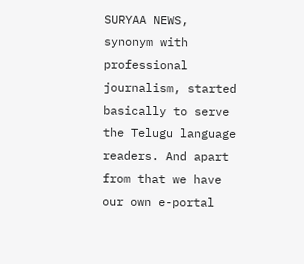SURYAA NEWS, synonym with professional journalism, started basically to serve the Telugu language readers. And apart from that we have our own e-portal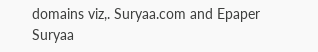domains viz,. Suryaa.com and Epaper Suryaa